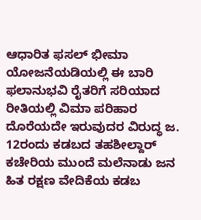ಆಧಾರಿತ ಫಸಲ್ ಭೀಮಾ ಯೋಜನೆಯಡಿಯಲ್ಲಿ ಈ ಬಾರಿ ಫಲಾನುಭವಿ ರೈತರಿಗೆ ಸರಿಯಾದ ರೀತಿಯಲ್ಲಿ ವಿಮಾ ಪರಿಹಾರ ದೊರೆಯದೇ ಇರುವುದರ ವಿರುದ್ಧ ಜ. 12ರಂದು ಕಡಬದ ತಹಶೀಲ್ದಾರ್ ಕಚೇರಿಯ ಮುಂದೆ ಮಲೆನಾಡು ಜನ ಹಿತ ರಕ್ಷಣ ವೇದಿಕೆಯ ಕಡಬ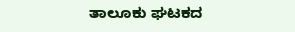ತಾಲೂಕು ಘಟಕದ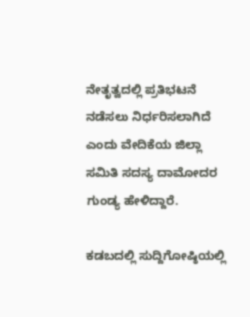ನೇತೃತ್ವದಲ್ಲಿ ಪ್ರತಿಭಟನೆ ನಡೆಸಲು ನಿರ್ಧರಿಸಲಾಗಿದೆ ಎಂದು ವೇದಿಕೆಯ ಜಿಲ್ಲಾ ಸಮಿತಿ ಸದಸ್ಯ ದಾಮೋದರ ಗುಂಡ್ಯ ಹೇಳಿದ್ದಾರೆ.

ಕಡಬದಲ್ಲಿ ಸುದ್ದಿಗೋಷ್ಠಿಯಲ್ಲಿ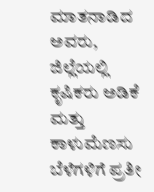ಮಾತನಾಡಿದ ಅವರು, ಜಿಲ್ಲೆಯಲ್ಲಿ ಕೃಷಿಕರು ಅಡಿಕೆ ಮತ್ತು ಕಾಳುಮೆಣಸು ಬೆಳೆಗಳಿಗೆ ಪ್ರತೀ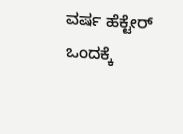ವರ್ಷ ಹೆಕ್ಟೇರ್ ಒಂದಕ್ಕೆ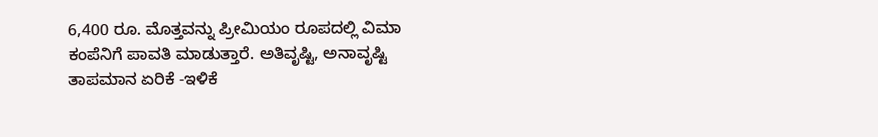6,400 ರೂ. ಮೊತ್ತವನ್ನು ಪ್ರೀಮಿಯಂ ರೂಪದಲ್ಲಿ ವಿಮಾ ಕಂಪೆನಿಗೆ ಪಾವತಿ ಮಾಡುತ್ತಾರೆ. ಅತಿವೃಷ್ಟಿ, ಅನಾವೃಷ್ಟಿ ತಾಪಮಾನ ಏರಿಕೆ -ಇಳಿಕೆ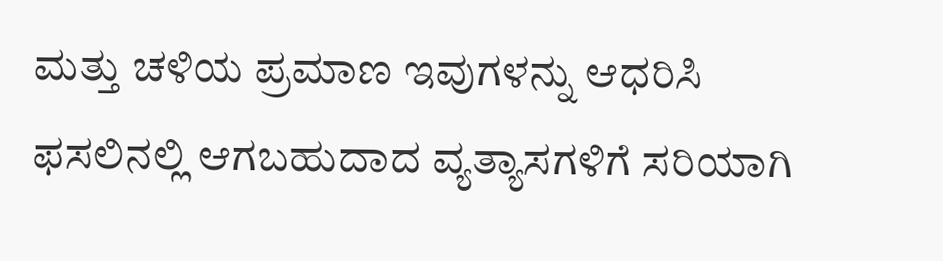ಮತ್ತು ಚಳಿಯ ಪ್ರಮಾಣ ಇವುಗಳನ್ನು ಆಧರಿಸಿ ಫಸಲಿನಲ್ಲಿ ಆಗಬಹುದಾದ ವ್ಯತ್ಯಾಸಗಳಿಗೆ ಸರಿಯಾಗಿ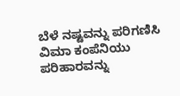ಬೆಳೆ ನಷ್ಟವನ್ನು ಪರಿಗಣಿಸಿ ವಿಮಾ ಕಂಪೆನಿಯು ಪರಿಹಾರವನ್ನು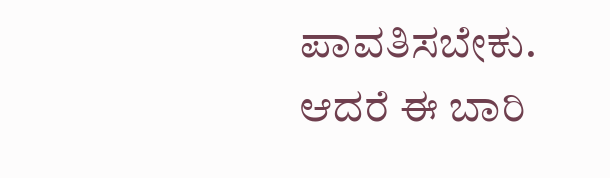ಪಾವತಿಸಬೇಕು. ಆದರೆ ಈ ಬಾರಿ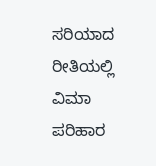ಸರಿಯಾದ ರೀತಿಯಲ್ಲಿ ವಿಮಾ ಪರಿಹಾರ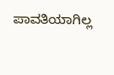ಪಾವತಿಯಾಗಿಲ್ಲ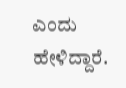ಎಂದು ಹೇಳಿದ್ದಾರೆ.